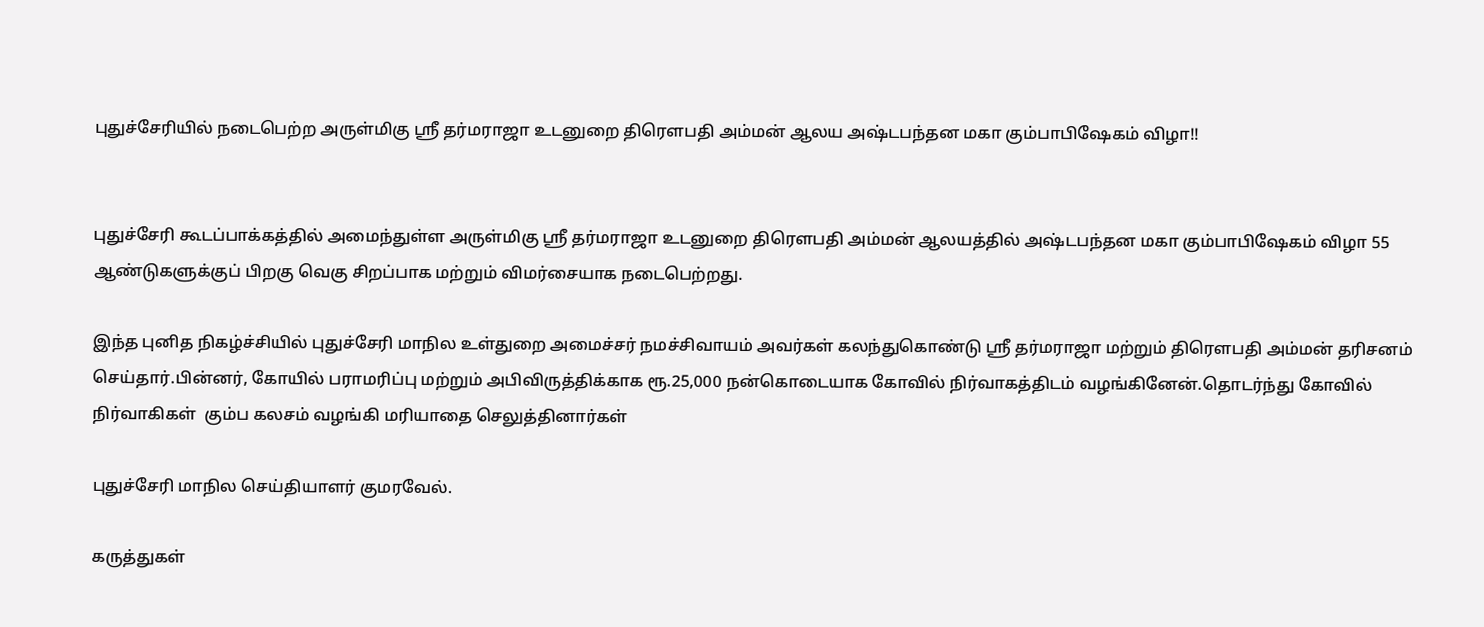புதுச்சேரியில் நடைபெற்ற அருள்மிகு ஸ்ரீ தர்மராஜா உடனுறை திரெளபதி அம்மன் ஆலய அஷ்டபந்தன மகா கும்பாபிஷேகம் விழா!!


புதுச்சேரி கூடப்பாக்கத்தில் அமைந்துள்ள அருள்மிகு ஸ்ரீ தர்மராஜா உடனுறை திரௌபதி அம்மன் ஆலயத்தில் அஷ்டபந்தன மகா கும்பாபிஷேகம் விழா 55 ஆண்டுகளுக்குப் பிறகு வெகு சிறப்பாக மற்றும் விமர்சையாக நடைபெற்றது.

இந்த புனித நிகழ்ச்சியில் புதுச்சேரி மாநில உள்துறை அமைச்சர் நமச்சிவாயம் அவர்கள் கலந்துகொண்டு ஸ்ரீ தர்மராஜா மற்றும் திரௌபதி அம்மன் தரிசனம் செய்தார்.பின்னர், கோயில் பராமரிப்பு மற்றும் அபிவிருத்திக்காக ரூ.25,000 நன்கொடையாக கோவில் நிர்வாகத்திடம் வழங்கினேன்.தொடர்ந்து கோவில் நிர்வாகிகள்  கும்ப கலசம் வழங்கி மரியாதை செலுத்தினார்கள்

புதுச்சேரி மாநில செய்தியாளர் குமரவேல்.

கருத்துகள்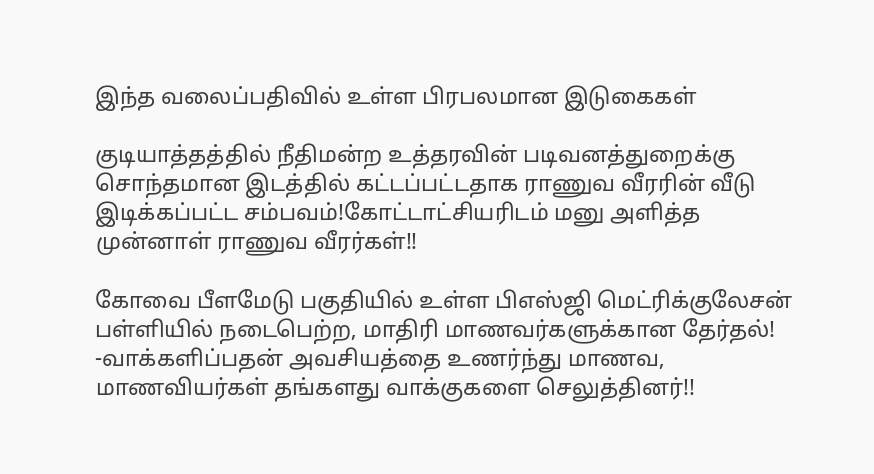இந்த வலைப்பதிவில் உள்ள பிரபலமான இடுகைகள்

குடியாத்தத்தில் நீதிமன்ற உத்தரவின் படிவனத்துறைக்கு சொந்தமான இடத்தில் கட்டப்பட்டதாக ராணுவ வீரரின் வீடு இடிக்கப்பட்ட சம்பவம்!கோட்டாட்சியரிடம் மனு அளித்த முன்னாள் ராணுவ வீரர்கள்!!

கோவை பீளமேடு பகுதியில் உள்ள பிஎஸ்ஜி மெட்ரிக்குலேசன் பள்ளியில் நடைபெற்ற, மாதிரி மாணவர்களுக்கான தேர்தல்! -வாக்களிப்பதன் அவசியத்தை உணர்ந்து மாணவ, மாணவியர்கள் தங்களது வாக்குகளை செலுத்தினர்!!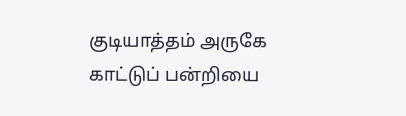குடியாத்தம் அருகே காட்டுப் பன்றியை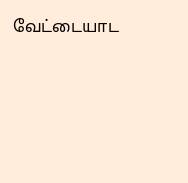வேட்டையாட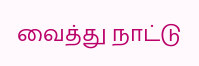வைத்து நாட்டு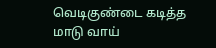வெடிகுண்டை கடித்த மாடு வாய்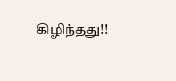கிழிந்தது!!